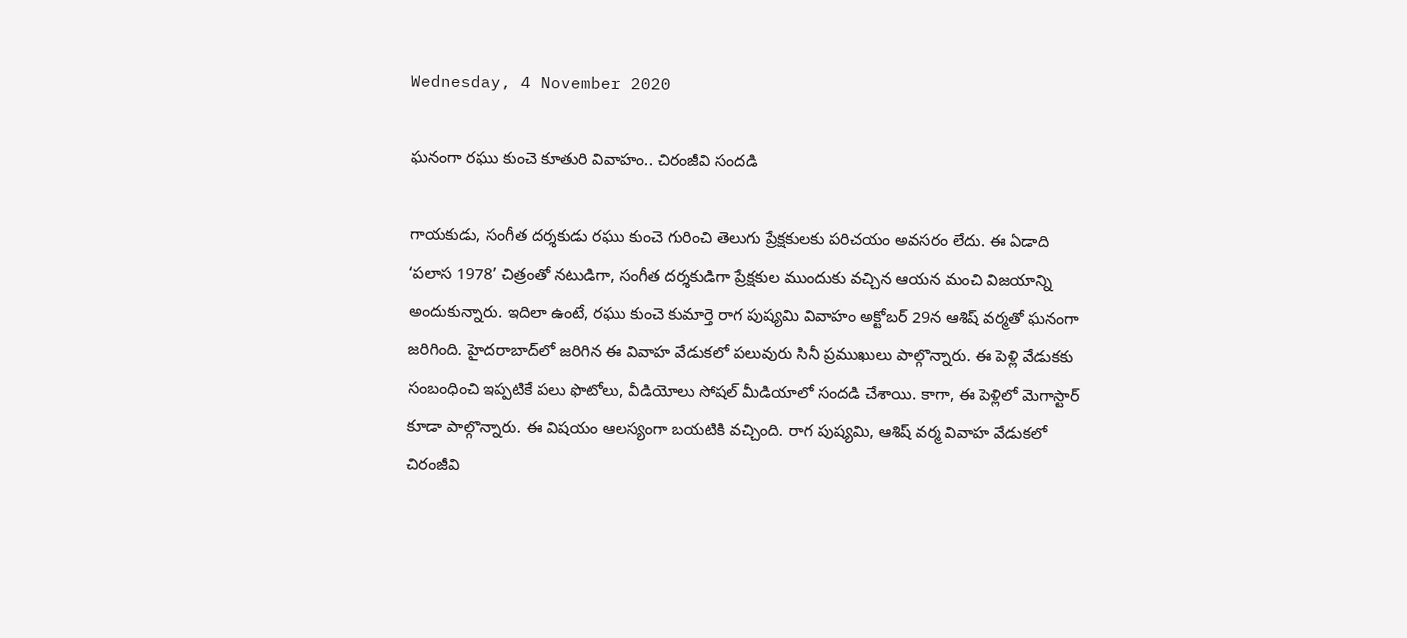Wednesday, 4 November 2020

ఘనంగా రఘు కుంచె కూతురి వివాహం.. చిరంజీవి సందడి

గాయకుడు, సంగీత దర్శకుడు రఘు కుంచె గురించి తెలుగు ప్రేక్షకులకు పరిచయం అవసరం లేదు. ఈ ఏడాది ‘పలాస 1978’ చిత్రంతో నటుడిగా, సంగీత దర్శకుడిగా ప్రేక్షకుల ముందుకు వచ్చిన ఆయన మంచి విజయాన్ని అందుకున్నారు. ఇదిలా ఉంటే, రఘు కుంచె కుమార్తె రాగ పుష్యమి వివాహం అక్టోబర్ 29న ఆశిష్ వర్మతో ఘనంగా జరిగింది. హైదరాబాద్‌లో జరిగిన ఈ వివాహ వేడుకలో పలువురు సినీ ప్రముఖులు పాల్గొన్నారు. ఈ పెళ్లి వేడుకకు సంబంధించి ఇప్పటికే పలు ఫొటోలు, వీడియోలు సోషల్ మీడియాలో సందడి చేశాయి. కాగా, ఈ పెళ్లిలో మెగాస్టార్ కూడా పాల్గొన్నారు. ఈ విషయం ఆలస్యంగా బయటికి వచ్చింది. రాగ పుష్యమి, ఆశిష్ వర్మ వివాహ వేడుకలో చిరంజీవి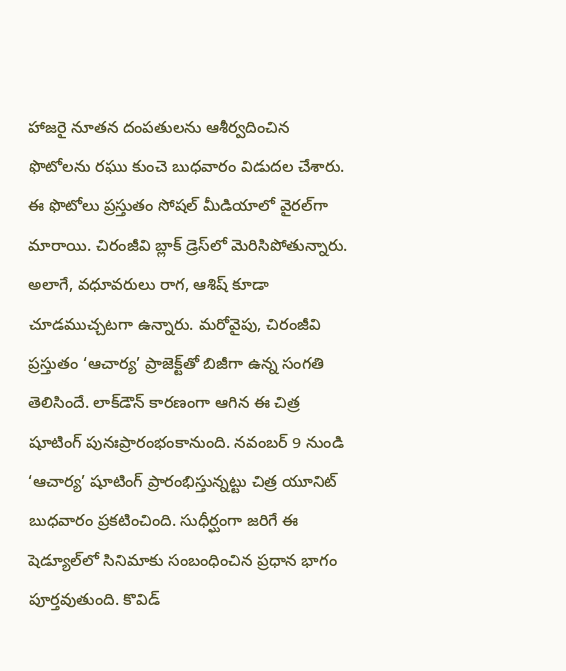హాజరై నూతన దంపతులను ఆశీర్వదించిన ఫొటోలను రఘు కుంచె బుధవారం విడుదల చేశారు. ఈ ఫొటోలు ప్రస్తుతం సోషల్ మీడియాలో వైరల్‌గా మారాయి. చిరంజీవి బ్లాక్ డ్రెస్‌లో మెరిసిపోతున్నారు. అలాగే, వధూవరులు రాగ, ఆశిష్ కూడా చూడముచ్చటగా ఉన్నారు. మరోవైపు, చిరంజీవి ప్రస్తుతం ‘ఆచార్య’ ప్రాజెక్ట్‌తో బిజీగా ఉన్న సంగతి తెలిసిందే. లాక్‌డౌన్ కారణంగా ఆగిన ఈ చిత్ర షూటింగ్ పునఃప్రారంభంకానుంది. న‌వంబ‌ర్ 9 నుండి ‘ఆచార్య’ షూటింగ్ ప్రారంభిస్తున్నట్టు చిత్ర యూనిట్ బుధవారం ప్రకటించింది. సుధీర్ఘంగా జరిగే ఈ షెడ్యూల్‌లో సినిమాకు సంబంధించిన ప్రధాన భాగం పూర్తవుతుంది. కొవిడ్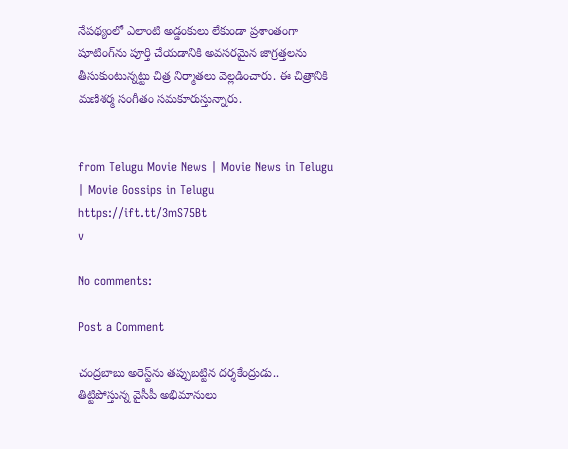నేప‌థ్యంలో ఎలాంటి అడ్డంకులు లేకుండా ప్రశాంతంగా షూటింగ్‌ను పూర్తి చేయ‌డానికి అవ‌స‌ర‌మైన జాగ్రత్తలను తీసుకుంటున్నట్టు చిత్ర నిర్మాతలు వెల్లడించారు. ఈ చిత్రానికి మణిశర్మ సంగీతం సమకూరుస్తున్నారు.


from Telugu Movie News | Movie News in Telugu | Movie Gossips in Telugu https://ift.tt/3mS75Bt
v

No comments:

Post a Comment

చంద్రబాబు అరెస్ట్‌ను తప్పుబట్టిన దర్శకేంద్రుడు.. తిట్టిపోస్తున్న వైసీపీ అభిమానులు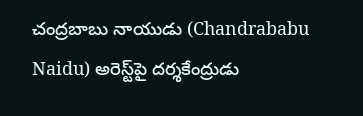చంద్రబాబు నాయుడు (Chandrababu Naidu) అరెస్ట్‌పై దర్శకేంద్రుడు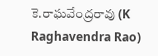కె.రాఘవేంద్రరావు (K Raghavendra Rao)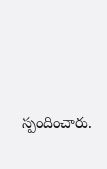స్పందించారు.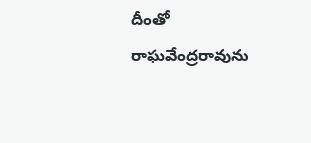దీంతో రాఘవేంద్రరావును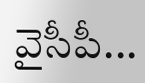వైసీపీ...